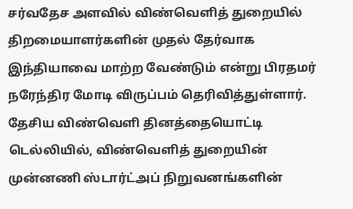சர்வதேச அளவில் விண்வெளித் துறையில் திறமையாளர்களின் முதல் தேர்வாக இந்தியாவை மாற்ற வேண்டும் என்று பிரதமர் நரேந்திர மோடி விருப்பம் தெரிவித்துள்ளார்.
தேசிய விண்வெளி தினத்தையொட்டி டெல்லியில், விண்வெளித் துறையின் முன்னணி ஸ்டார்ட்அப் நிறுவனங்களின்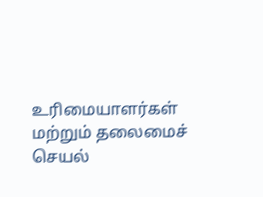உரிமையாளர்கள் மற்றும் தலைமைச் செயல்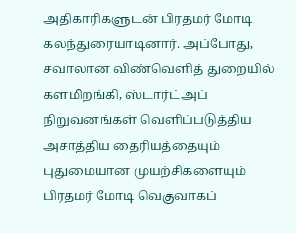அதிகாரிகளுடன் பிரதமர் மோடி கலந்துரையாடினார். அப்போது, சவாலான விண்வெளித் துறையில் களமிறங்கி, ஸ்டார்ட்அப் நிறுவனங்கள் வெளிப்படுத்திய அசாத்திய தைரியத்தையும் புதுமையான முயற்சிகளையும் பிரதமர் மோடி வெகுவாகப்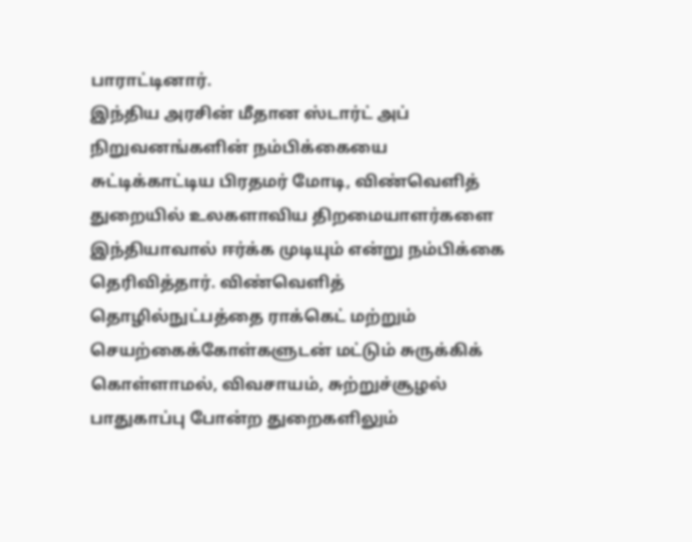பாராட்டினார்.
இந்திய அரசின் மீதான ஸ்டார்ட் அப் நிறுவனங்களின் நம்பிக்கையை சுட்டிக்காட்டிய பிரதமர் மோடி, விண்வெளித் துறையில் உலகளாவிய திறமையாளர்களை இந்தியாவால் ஈர்க்க முடியும் என்று நம்பிக்கை தெரிவித்தார். விண்வெளித் தொழில்நுட்பத்தை ராக்கெட் மற்றும் செயற்கைக்கோள்களுடன் மட்டும் சுருக்கிக் கொள்ளாமல், விவசாயம், சுற்றுச்சூழல் பாதுகாப்பு போன்ற துறைகளிலும்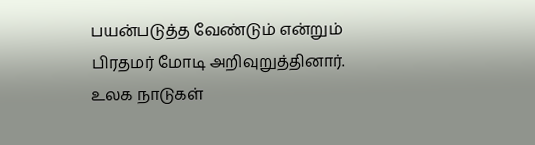பயன்படுத்த வேண்டும் என்றும் பிரதமர் மோடி அறிவுறுத்தினார். உலக நாடுகள்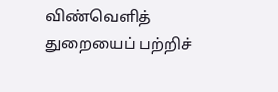விண்வெளித் துறையைப் பற்றிச்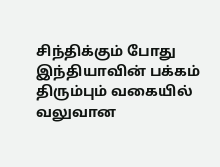சிந்திக்கும் போது இந்தியாவின் பக்கம் திரும்பும் வகையில் வலுவான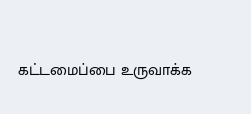கட்டமைப்பை உருவாக்க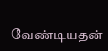வேண்டியதன்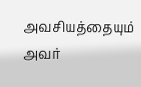அவசியத்தையும் அவர்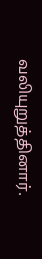வலியுறுத்தினார்.